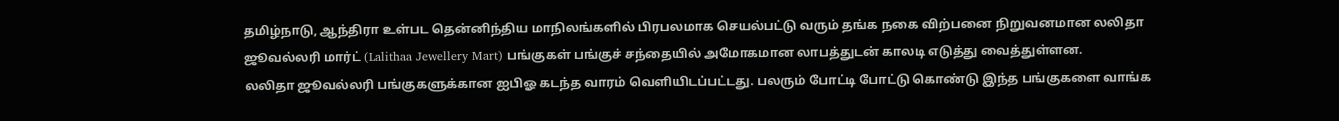தமிழ்நாடு, ஆந்திரா உள்பட தென்னிந்திய மாநிலங்களில் பிரபலமாக செயல்பட்டு வரும் தங்க நகை விற்பனை நிறுவனமான லலிதா ஜூவல்லரி மார்ட் (Lalithaa Jewellery Mart) பங்குகள் பங்குச் சந்தையில் அமோகமான லாபத்துடன் காலடி எடுத்து வைத்துள்ளன.
லலிதா ஜூவல்லரி பங்குகளுக்கான ஐபிஓ கடந்த வாரம் வெளியிடப்பட்டது. பலரும் போட்டி போட்டு கொண்டு இந்த பங்குகளை வாங்க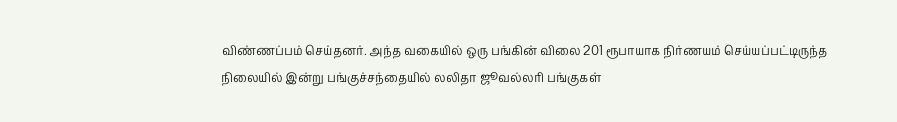விண்ணப்பம் செய்தனர். அந்த வகையில் ஒரு பங்கின் விலை 201 ரூபாயாக நிர்ணயம் செய்யப்பட்டிருந்த நிலையில் இன்று பங்குச்சந்தையில் லலிதா ஜூவல்லரி பங்குகள்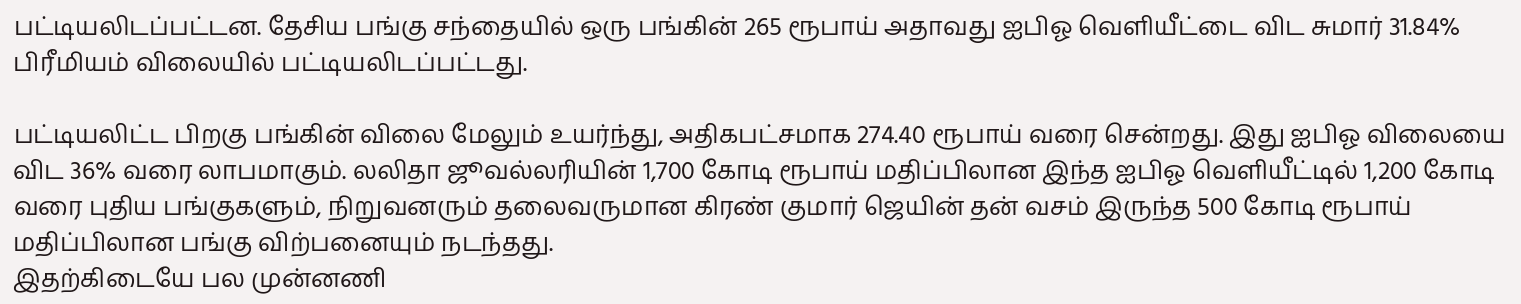பட்டியலிடப்பட்டன. தேசிய பங்கு சந்தையில் ஒரு பங்கின் 265 ரூபாய் அதாவது ஐபிஓ வெளியீட்டை விட சுமார் 31.84% பிரீமியம் விலையில் பட்டியலிடப்பட்டது.

பட்டியலிட்ட பிறகு பங்கின் விலை மேலும் உயர்ந்து, அதிகபட்சமாக 274.40 ரூபாய் வரை சென்றது. இது ஐபிஓ விலையை விட 36% வரை லாபமாகும். லலிதா ஜூவல்லரியின் 1,700 கோடி ரூபாய் மதிப்பிலான இந்த ஐபிஓ வெளியீட்டில் 1,200 கோடி வரை புதிய பங்குகளும், நிறுவனரும் தலைவருமான கிரண் குமார் ஜெயின் தன் வசம் இருந்த 500 கோடி ரூபாய் மதிப்பிலான பங்கு விற்பனையும் நடந்தது.
இதற்கிடையே பல முன்னணி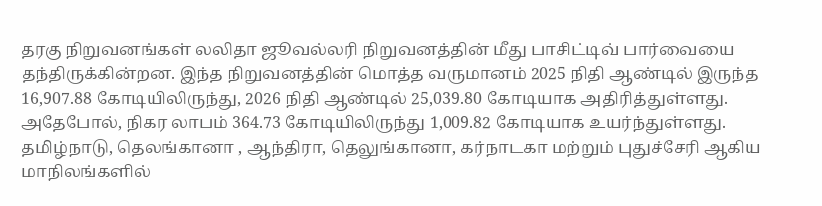தரகு நிறுவனங்கள் லலிதா ஜூவல்லரி நிறுவனத்தின் மீது பாசிட்டிவ் பார்வையை தந்திருக்கின்றன. இந்த நிறுவனத்தின் மொத்த வருமானம் 2025 நிதி ஆண்டில் இருந்த 16,907.88 கோடியிலிருந்து, 2026 நிதி ஆண்டில் 25,039.80 கோடியாக அதிரித்துள்ளது. அதேபோல், நிகர லாபம் 364.73 கோடியிலிருந்து 1,009.82 கோடியாக உயர்ந்துள்ளது.
தமிழ்நாடு, தெலங்கானா , ஆந்திரா, தெலுங்கானா, கர்நாடகா மற்றும் புதுச்சேரி ஆகிய மாநிலங்களில்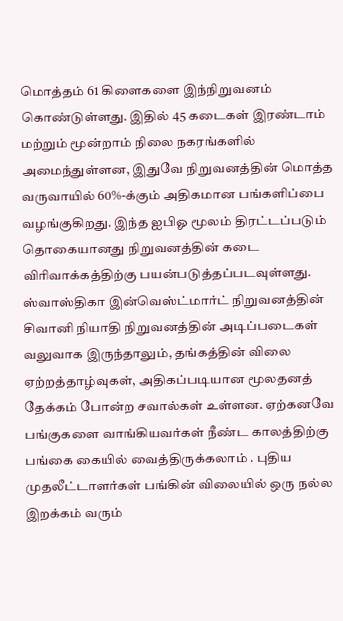மொத்தம் 61 கிளைகளை இந்நிறுவனம் கொண்டுள்ளது. இதில் 45 கடைகள் இரண்டாம் மற்றும் மூன்றாம் நிலை நகரங்களில் அமைந்துள்ளன, இதுவே நிறுவனத்தின் மொத்த வருவாயில் 60%-க்கும் அதிகமான பங்களிப்பை வழங்குகிறது. இந்த ஐபிஓ மூலம் திரட்டப்படும் தொகையானது நிறுவனத்தின் கடை விரிவாக்கத்திற்கு பயன்படுத்தப்படவுள்ளது.
ஸ்வாஸ்திகா இன்வெஸ்ட்மார்ட் நிறுவனத்தின் சிவானி நியாதி நிறுவனத்தின் அடிப்படைகள் வலுவாக இருந்தாலும், தங்கத்தின் விலை ஏற்றத்தாழ்வுகள், அதிகப்படியான மூலதனத் தேக்கம் போன்ற சவால்கள் உள்ளன. ஏற்கனவே பங்குகளை வாங்கியவர்கள் நீண்ட காலத்திற்கு பங்கை கையில் வைத்திருக்கலாம் . புதிய முதலீட்டாளர்கள் பங்கின் விலையில் ஒரு நல்ல இறக்கம் வரும்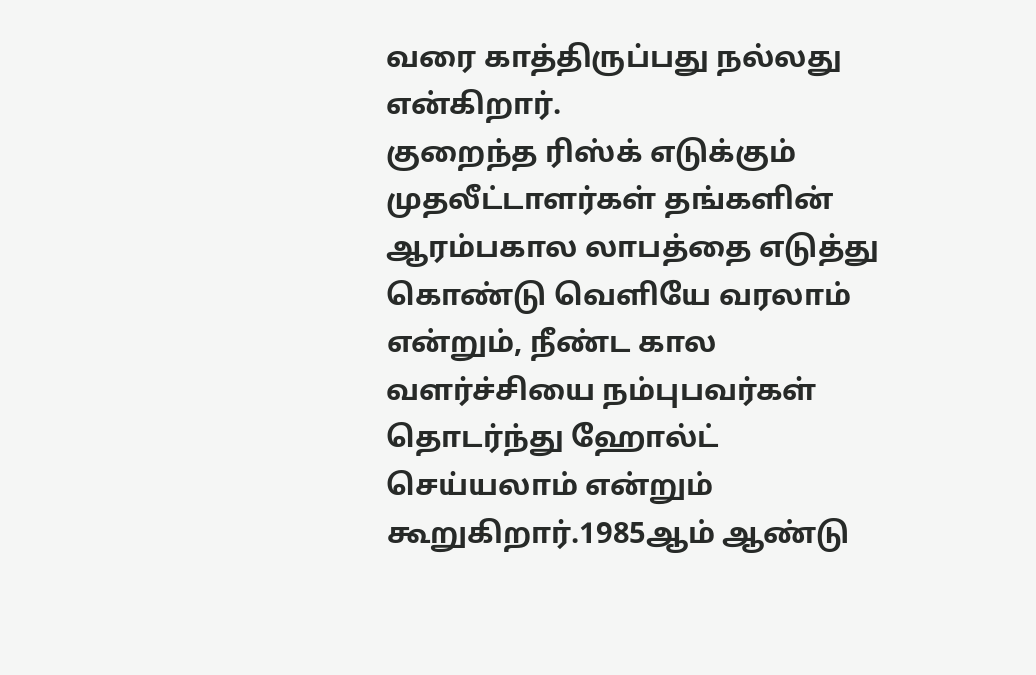வரை காத்திருப்பது நல்லது என்கிறார்.
குறைந்த ரிஸ்க் எடுக்கும் முதலீட்டாளர்கள் தங்களின் ஆரம்பகால லாபத்தை எடுத்து கொண்டு வெளியே வரலாம் என்றும், நீண்ட கால வளர்ச்சியை நம்புபவர்கள் தொடர்ந்து ஹோல்ட் செய்யலாம் என்றும் கூறுகிறார்.1985ஆம் ஆண்டு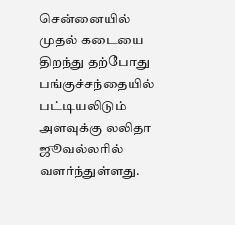சென்னையில் முதல் கடையை திறந்து தற்போது பங்குச்சந்தையில் பட்டியலிடும் அளவுக்கு லலிதா ஜூவல்லரில் வளர்ந்துள்ளது.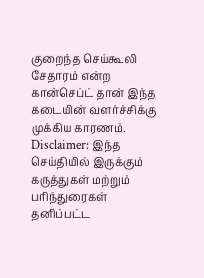குறைந்த செய்கூலி சேதாரம் என்ற கான்செப்ட் தான் இந்த கடையின் வளர்ச்சிக்கு முக்கிய காரணம்.
Disclaimer: இந்த செய்தியில் இருக்கும் கருத்துகள் மற்றும் பரிந்துரைகள் தனிப்பட்ட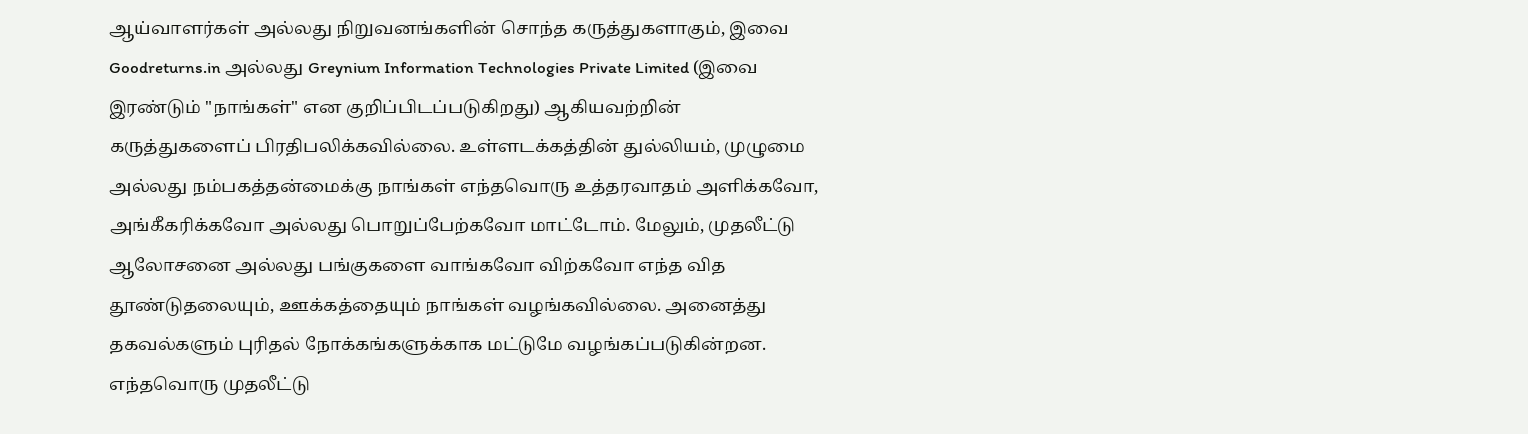ஆய்வாளர்கள் அல்லது நிறுவனங்களின் சொந்த கருத்துகளாகும், இவை Goodreturns.in அல்லது Greynium Information Technologies Private Limited (இவை இரண்டும் "நாங்கள்" என குறிப்பிடப்படுகிறது) ஆகியவற்றின் கருத்துகளைப் பிரதிபலிக்கவில்லை. உள்ளடக்கத்தின் துல்லியம், முழுமை அல்லது நம்பகத்தன்மைக்கு நாங்கள் எந்தவொரு உத்தரவாதம் அளிக்கவோ, அங்கீகரிக்கவோ அல்லது பொறுப்பேற்கவோ மாட்டோம். மேலும், முதலீட்டு ஆலோசனை அல்லது பங்குகளை வாங்கவோ விற்கவோ எந்த வித தூண்டுதலையும், ஊக்கத்தையும் நாங்கள் வழங்கவில்லை. அனைத்து தகவல்களும் புரிதல் நோக்கங்களுக்காக மட்டுமே வழங்கப்படுகின்றன. எந்தவொரு முதலீட்டு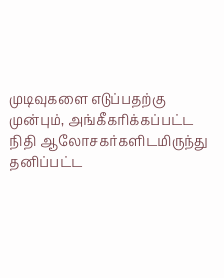முடிவுகளை எடுப்பதற்கு முன்பும், அங்கீகரிக்கப்பட்ட நிதி ஆலோசகர்களிடமிருந்து தனிப்பட்ட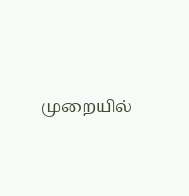முறையில்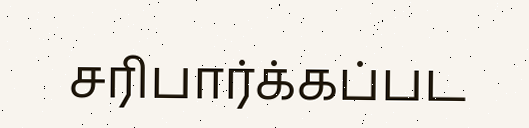சரிபார்க்கப்பட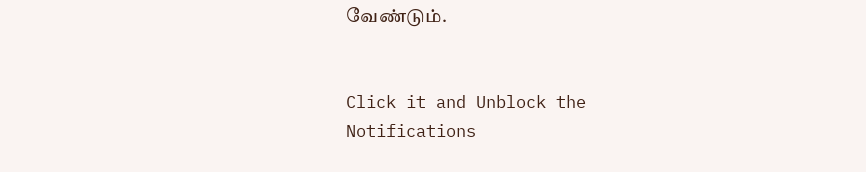வேண்டும்.


Click it and Unblock the Notifications